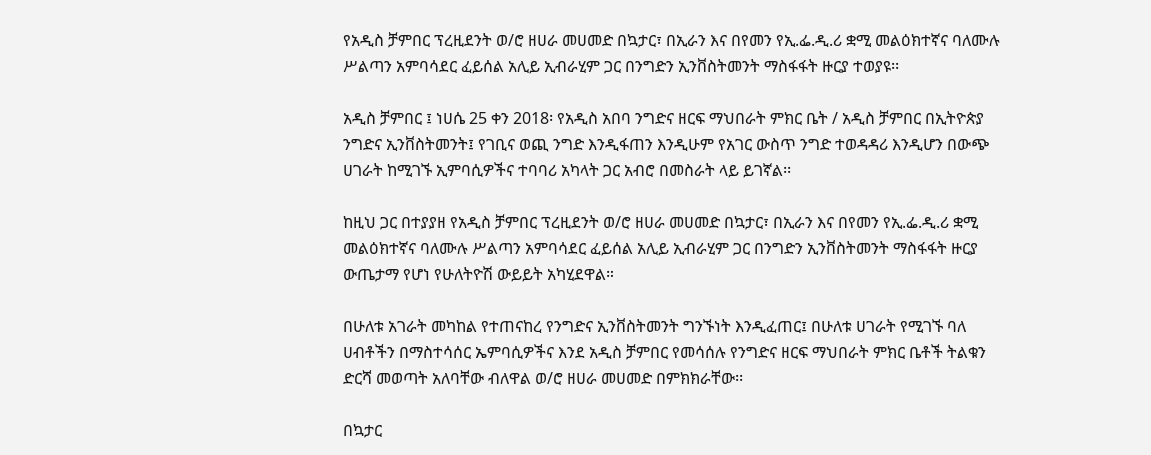የአዲስ ቻምበር ፕረዚደንት ወ/ሮ ዘሀራ መሀመድ በኳታር፣ በኢራን እና በየመን የኢ.ፌ.ዲ.ሪ ቋሚ መልዕክተኛና ባለሙሉ ሥልጣን አምባሳደር ፈይሰል አሊይ ኢብራሂም ጋር በንግድን ኢንቨስትመንት ማስፋፋት ዙርያ ተወያዩ፡፡

አዲስ ቻምበር ፤ ነሀሴ 25 ቀን 2018፡ የአዲስ አበባ ንግድና ዘርፍ ማህበራት ምክር ቤት / አዲስ ቻምበር በኢትዮጵያ ንግድና ኢንቨስትመንት፤ የገቢና ወጪ ንግድ እንዲፋጠን እንዲሁም የአገር ውስጥ ንግድ ተወዳዳሪ እንዲሆን በውጭ ሀገራት ከሚገኙ ኢምባሲዎችና ተባባሪ አካላት ጋር አብሮ በመስራት ላይ ይገኛል፡፡

ከዚህ ጋር በተያያዘ የአዲስ ቻምበር ፕረዚደንት ወ/ሮ ዘሀራ መሀመድ በኳታር፣ በኢራን እና በየመን የኢ.ፌ.ዲ.ሪ ቋሚ መልዕክተኛና ባለሙሉ ሥልጣን አምባሳደር ፈይሰል አሊይ ኢብራሂም ጋር በንግድን ኢንቨስትመንት ማስፋፋት ዙርያ ውጤታማ የሆነ የሁለትዮሽ ውይይት አካሂደዋል።

በሁለቱ አገራት መካከል የተጠናከረ የንግድና ኢንቨስትመንት ግንኙነት እንዲፈጠር፤ በሁለቱ ሀገራት የሚገኙ ባለ ሀብቶችን በማስተሳሰር ኤምባሲዎችና እንደ አዲስ ቻምበር የመሳሰሉ የንግድና ዘርፍ ማህበራት ምክር ቤቶች ትልቁን ድርሻ መወጣት አለባቸው ብለዋል ወ/ሮ ዘሀራ መሀመድ በምክክራቸው፡፡

በኳታር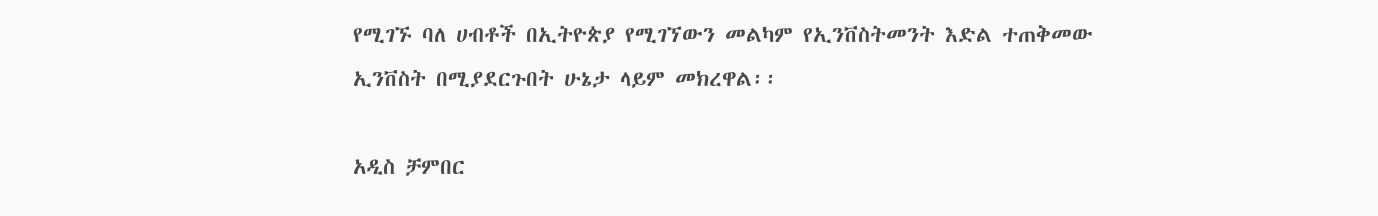የሚገኙ ባለ ሀብቶች በኢትዮጵያ የሚገኘውን መልካም የኢንቨስትመንት እድል ተጠቅመው ኢንቨስት በሚያደርጉበት ሁኔታ ላይም መክረዋል፡፡

አዲስ ቻምበር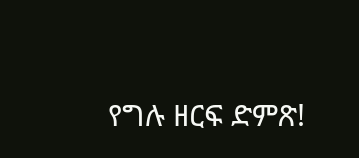የግሉ ዘርፍ ድምጽ!